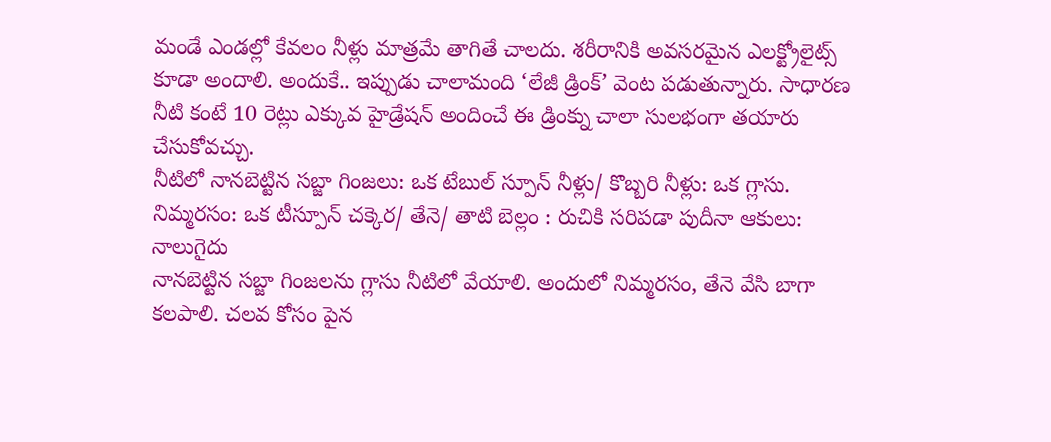మండే ఎండల్లో కేవలం నీళ్లు మాత్రమే తాగితే చాలదు. శరీరానికి అవసరమైన ఎలక్ట్రోలైట్స్ కూడా అందాలి. అందుకే.. ఇప్పుడు చాలామంది ‘లేజీ డ్రింక్’ వెంట పడుతున్నారు. సాధారణ నీటి కంటే 10 రెట్లు ఎక్కువ హైడ్రేషన్ అందించే ఈ డ్రింక్ను చాలా సులభంగా తయారు చేసుకోవచ్చు.
నీటిలో నానబెట్టిన సబ్జా గింజలు: ఒక టేబుల్ స్పూన్ నీళ్లు/ కొబ్బరి నీళ్లు: ఒక గ్లాసు. నిమ్మరసం: ఒక టీస్పూన్ చక్కెర/ తేనె/ తాటి బెల్లం : రుచికి సరిపడా పుదీనా ఆకులు: నాలుగైదు
నానబెట్టిన సబ్జా గింజలను గ్లాసు నీటిలో వేయాలి. అందులో నిమ్మరసం, తేనె వేసి బాగా కలపాలి. చలవ కోసం పైన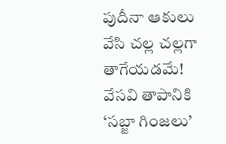పుదీనా ఆకులు వేసి చల్ల చల్లగా తాగేయడమే!
వేసవి తాపానికి ‘సబ్జా గింజలు’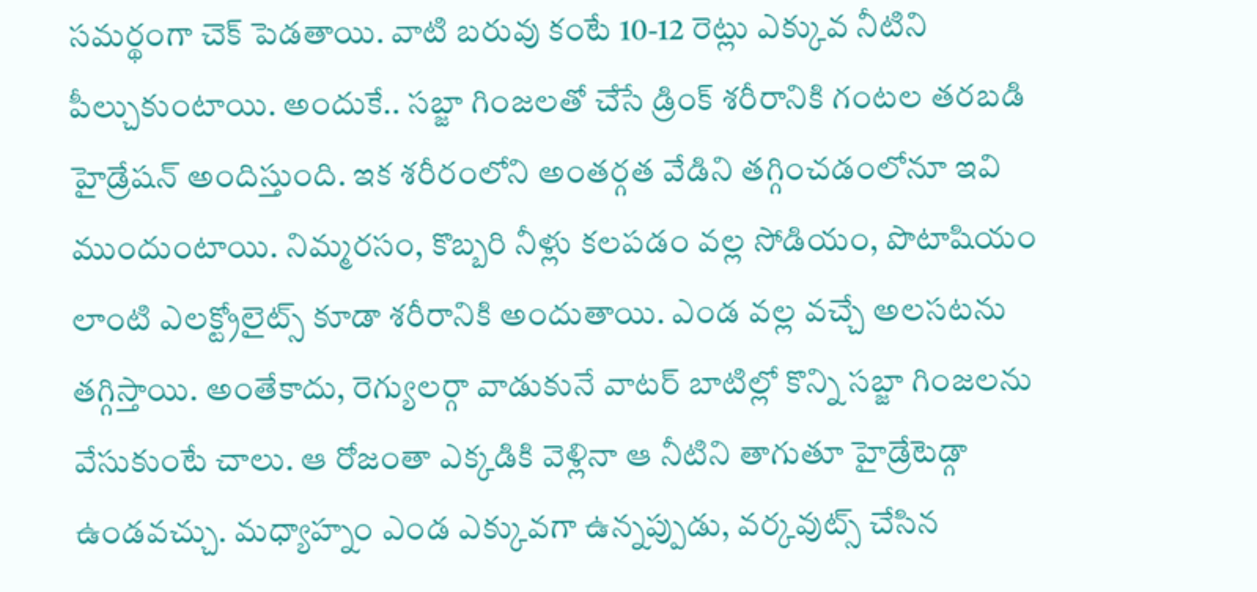సమర్థంగా చెక్ పెడతాయి. వాటి బరువు కంటే 10-12 రెట్లు ఎక్కువ నీటిని పీల్చుకుంటాయి. అందుకే.. సబ్జా గింజలతో చేసే డ్రింక్ శరీరానికి గంటల తరబడి హైడ్రేషన్ అందిస్తుంది. ఇక శరీరంలోని అంతర్గత వేడిని తగ్గించడంలోనూ ఇవి ముందుంటాయి. నిమ్మరసం, కొబ్బరి నీళ్లు కలపడం వల్ల సోడియం, పొటాషియం లాంటి ఎలక్ట్రోలైట్స్ కూడా శరీరానికి అందుతాయి. ఎండ వల్ల వచ్చే అలసటను తగ్గిస్తాయి. అంతేకాదు, రెగ్యులర్గా వాడుకునే వాటర్ బాటిల్లో కొన్ని సబ్జా గింజలను వేసుకుంటే చాలు. ఆ రోజంతా ఎక్కడికి వెళ్లినా ఆ నీటిని తాగుతూ హైడ్రేటెడ్గా ఉండవచ్చు. మధ్యాహ్నం ఎండ ఎక్కువగా ఉన్నప్పుడు, వర్కవుట్స్ చేసిన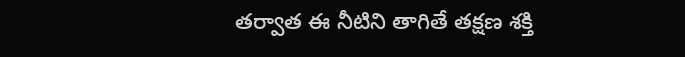తర్వాత ఈ నీటిని తాగితే తక్షణ శక్తి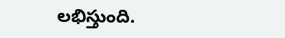లభిస్తుంది.